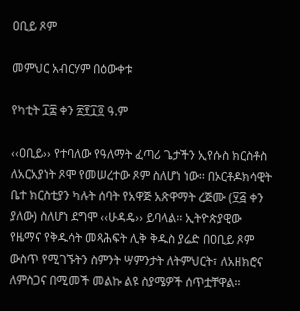ዐቢይ ጾም

መምህር አብርሃም በዕውቀቱ

የካቲት ፲፰ ቀን ፳፻፲፬ ዓ.ም

‹‹ዐቢይ›› የተባለው የዓለማት ፈጣሪ ጌታችን ኢየሱስ ክርስቶስ ለአርአያነት ጾሞ የመሠረተው ጾም ስለሆነ ነው፡፡ በኦርቶዶክሳዊት ቤተ ክርስቲያን ካሉት ሰባት የአዋጅ አጽዋማት ረጅሙ (፶፭ ቀን ያለው) ስለሆነ ደግሞ ‹‹ሁዳዴ›› ይባላል፡፡ ኢትዮጵያዊው የዜማና የቅዱሳት መጻሕፍት ሊቅ ቅዱስ ያሬድ በዐቢይ ጾም ውስጥ የሚገኙትን ስምንት ሣምንታት ለትምህርት፣ ለአዘክሮና ለምስጋና በሚመች መልኩ ልዩ ስያሜዎች ሰጥቷቸዋል፡፡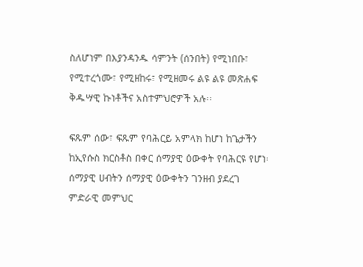ስለሆነም በእያንዳንዱ ሳምንት (ሰንበት) የሚነበቡ፣ የሚተረጎሙ፣ የሚዘከሩ፣ የሚዘመሩ ልዩ ልዩ መጽሐፍ ቅዱሣዊ ኩነቶችና አስተምህሮዎች አሉ፡፡

ፍጹም ሰው፣ ፍጹም የባሕርይ አምላክ ከሆነ ከጌታችን ከኢየሱስ ክርስቶስ በቀር ሰማያዊ ዕውቀት የባሕርዩ የሆነ፡ ሰማያዊ ሀብትን ሰማያዊ ዕውቀትን ገንዘብ ያደረገ ምድራዊ መምህር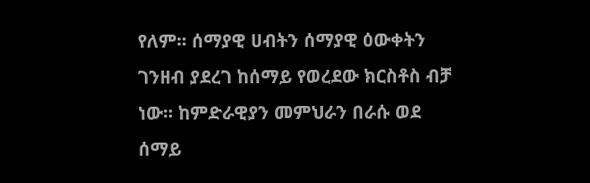የለም፡፡ ሰማያዊ ሀብትን ሰማያዊ ዕውቀትን ገንዘብ ያደረገ ከሰማይ የወረደው ክርስቶስ ብቻ ነው፡፡ ከምድራዊያን መምህራን በራሱ ወደ ሰማይ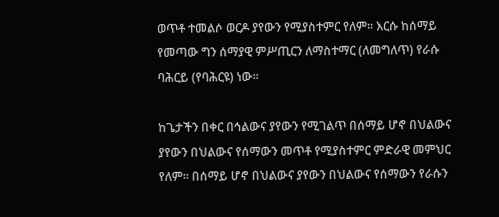ወጥቶ ተመልሶ ወርዶ ያየውን የሚያስተምር የለም፡፡ እርሱ ከሰማይ የመጣው ግን ሰማያዊ ምሥጢርን ለማስተማር (ለመግለጥ) የራሱ ባሕርይ (የባሕርዩ) ነው፡፡

ከጌታችን በቀር በኅልውና ያየውን የሚገልጥ በሰማይ ሆኖ በህልውና ያየውን በህልውና የሰማውን መጥቶ የሚያስተምር ምድራዊ መምህር የለም፡፡ በሰማይ ሆኖ በህልውና ያየውን በህልውና የሰማውን የራሱን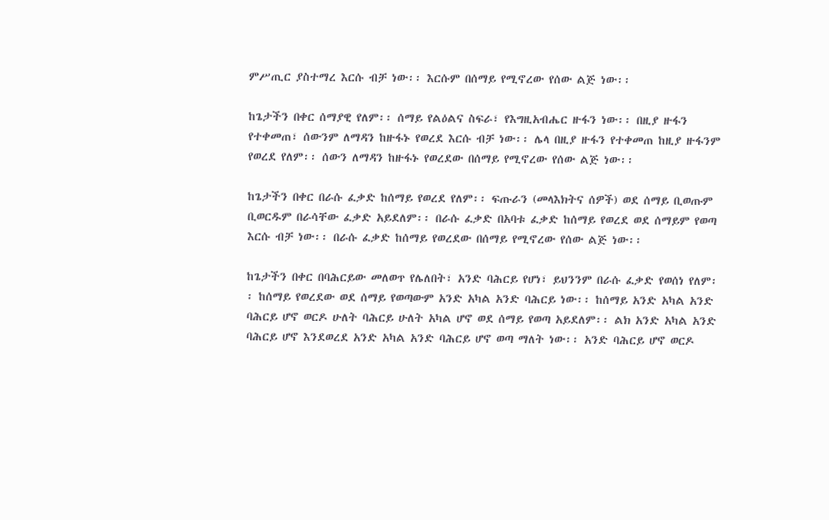ምሥጢር ያስተማረ እርሱ ብቻ ነው፡፡ እርሱም በሰማይ የሚኖረው የሰው ልጅ ነው፡፡

ከጌታችን በቀር ሰማያዊ የለም፡፡ ሰማይ የልዕልና ስፍራ፣ የእግዚአብሔር ዙፋን ነው፡፡ በዚያ ዙፋን የተቀመጠ፣ ሰውንም ለማዳን ከዙፋኑ የወረደ እርሱ ብቻ ነው፡፡ ሌላ በዚያ ዙፋን የተቀመጠ ከዚያ ዙፋንም የወረደ የለም፡፡ ሰውን ለማዳን ከዙፋኑ የወረደው በሰማይ የሚኖረው የሰው ልጅ ነው፡፡

ከጌታችን በቀር በራሱ ፈቃድ ከሰማይ የወረደ የለም፡፡ ፍጡራን (መላእክትና ሰዎች) ወደ ሰማይ ቢወጡም ቢወርዱም በራሳቸው ፈቃድ አይደለም፡፡ በራሱ ፈቃድ በአባቱ ፈቃድ ከሰማይ የወረደ ወደ ሰማይም የወጣ እርሱ ብቻ ነው፡፡ በራሱ ፈቃድ ከሰማይ የወረደው በሰማይ የሚኖረው የሰው ልጅ ነው፡፡

ከጌታችን በቀር በባሕርይው መለወጥ የሌለበት፣ አንድ ባሕርይ የሆነ፣ ይህንንም በራሱ ፈቃድ የወሰነ የለም፡፡ ከሰማይ የወረደው ወደ ሰማይ የወጣውም አንድ አካል አንድ ባሕርይ ነው፡፡ ከሰማይ አንድ አካል አንድ ባሕርይ ሆኖ ወርዶ ሁለት ባሕርይ ሁለት አካል ሆኖ ወደ ሰማይ የወጣ አይደለም፡፡ ልክ አንድ አካል አንድ ባሕርይ ሆኖ እንደወረደ አንድ አካል አንድ ባሕርይ ሆኖ ወጣ ማለት ነው፡፡ አንድ ባሕርይ ሆኖ ወርዶ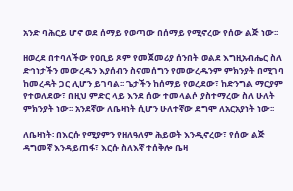አንድ ባሕርይ ሆኖ ወደ ሰማይ የወጣው በሰማይ የሚኖረው የሰው ልጅ ነው፡፡

ዘወረደ በተባለችው የዐቢይ ጾም የመጀመሪያ ሰንበት ወልደ እግዚአብሔር ስለ ድኅነታችን መውረዱን እያሰብን ስናመሰግን የመውረዱንም ምክንያት በሚገባ ከመረዳት ጋር ሊሆን ይገባል፡፡ ጌታችን ከሰማይ የወረደው፣ ከድንግል ማርያም የተወለደው፣ በዚህ ምድር ላይ እንደ ሰው ተመላልሶ ያስተማረው ስለ ሁለት ምክንያት ነው፡፡ አንደኛው ለቤዛነት ሲሆን ሁለተኛው ደግሞ ለአርአያነት ነው፡፡

ለቤዛነት፡ በእርሱ የሚያምን የዘለዓለም ሕይወት እንዲኖረው፣ የሰው ልጅ ዳግመኛ እንዳይጠፋ፣ እርሱ ስለእኛ ተሰቅሎ ቤዛ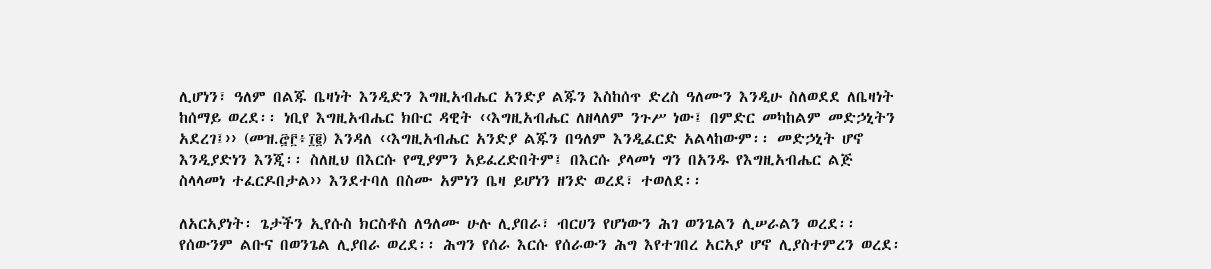ሊሆነን፣ ዓለም በልጁ ቤዛነት እንዲድን እግዚአብሔር አንድያ ልጁን እስከሰጥ ድረስ ዓለሙን እንዲሁ ስለወደደ ለቤዛነት ከሰማይ ወረደ፡፡ ነቢየ እግዚአብሔር ክቡር ዳዊት ‹‹እግዚአብሔር ለዘላለም ንጉሥ ነው፤ በምድር መካከልም መድኃኒትን አደረገ፤›› (መዝ.፸፫፥፲፪) እንዳለ ‹‹እግዚአብሔር አንድያ ልጁን በዓለም እንዲፈርድ አልላከውም፡፡ መድኃኒት ሆኖ እንዲያድነን እንጂ፡፡ ስለዚህ በእርሱ የሚያምን አይፈረድበትም፤ በእርሱ ያላመነ ግን በአንዱ የእግዚአብሔር ልጅ ስላላመነ ተፈርዶበታል›› እንደተባለ በስሙ አምነን ቤዛ ይሆነን ዘንድ ወረደ፣ ተወለደ፡፡

ለአርአያነት፡ ጌታችን ኢየሱስ ክርስቶስ ለዓለሙ ሁሉ ሊያበራ፣ ብርሀን የሆነውን ሕገ ወንጌልን ሊሠራልን ወረደ፡፡ የሰውንም ልቡና በወንጌል ሊያበራ ወረደ፡፡ ሕግን የሰራ እርሱ የሰራውን ሕግ እየተገበረ አርአያ ሆኖ ሊያስተምረን ወረደ፡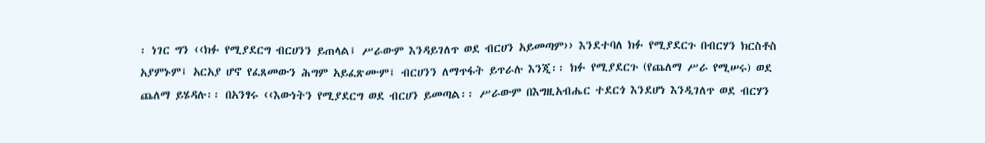፡ ነገር ግን ‹‹ክፉ የሚያደርግ ብርሀንን ይጠላል፤ ሥራውም እንዳይገለጥ ወደ ብርሀን አይመጣም›› እንደተባለ ክፉ የሚያደርጉ በብርሃን ክርስቶስ አያምኑም፤ አርአያ ሆኖ የፈጸመውን ሕግም አይፈጽሙም፤ ብርሀንን ለማጥፋት ይጥራሉ እንጂ፡፡ ክፉ የሚያደርጉ (የጨለማ ሥራ የሚሠሩ) ወደ ጨለማ ይሄዳሉ፡፡ በአንፃሩ ‹‹እውነትን የሚያደርግ ወደ ብርሀን ይመጣል፡፡ ሥራውም በእግዚአብሔር ተደርጎ እንደሆነ እንዲገለጥ ወደ ብርሃን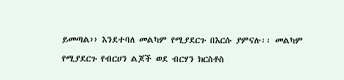ይመጣል›› እንደተባለ መልካም የሚያደርጉ በእርሱ ያምናሉ፡፡ መልካም የሚያደርጉ የብርሀን ልጆች ወደ ብርሃን ክርስቶስ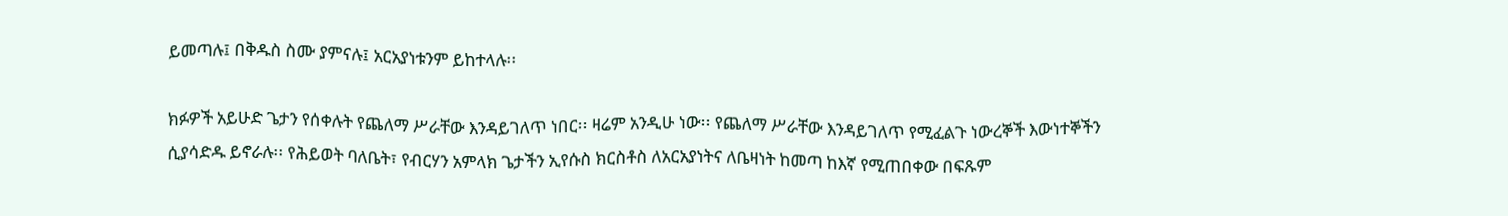ይመጣሉ፤ በቅዱስ ስሙ ያምናሉ፤ አርአያነቱንም ይከተላሉ፡፡

ክፉዎች አይሁድ ጌታን የሰቀሉት የጨለማ ሥራቸው እንዳይገለጥ ነበር፡፡ ዛሬም አንዲሁ ነው፡፡ የጨለማ ሥራቸው እንዳይገለጥ የሚፈልጉ ነውረኞች እውነተኞችን ሲያሳድዱ ይኖራሉ፡፡ የሕይወት ባለቤት፣ የብርሃን አምላክ ጌታችን ኢየሱስ ክርስቶስ ለአርአያነትና ለቤዛነት ከመጣ ከእኛ የሚጠበቀው በፍጹም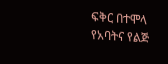ፍቅር በተሞላ የአባትና የልጅ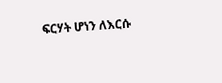ፍርሃት ሆነን ለእርሱ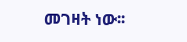መገዛት ነው፡፡